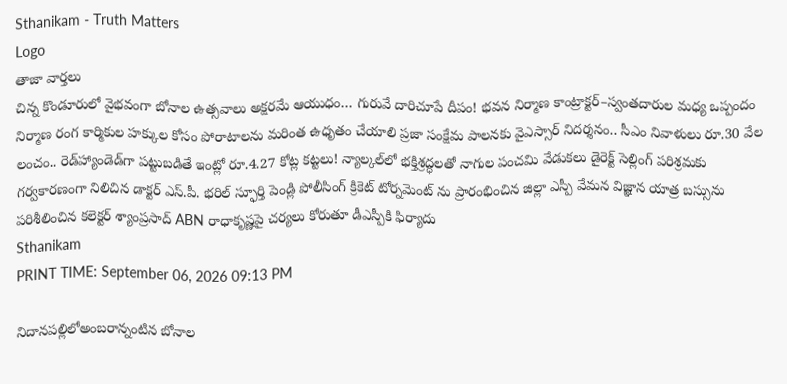Sthanikam - Truth Matters
Logo
తాజా వార్తలు
చిన్న కొండూరులో వైభవంగా బోనాల ఉత్సవాలు అక్షరమే ఆయుధం… గురువే దారిచూపే దీపం! భవన నిర్మాణ కాంట్రాక్టర్‌–స్వంతదారుల మధ్య ఒప్పందం నిర్మాణ రంగ కార్మికుల హక్కుల కోసం పోరాటాలను మరింత ఉధృతం చేయాలి ప్రజా సంక్షేమ పాలనకు వైఎస్సార్‌ నిదర్శనం.. సీఎం నివాళులు రూ.30 వేల లంచం.. రెడ్‌హ్యాండెడ్‌గా పట్టుబడితే ఇంట్లో రూ.4.27 కోట్ల కట్టలు! న్యాల్కల్‌లో భక్తిశ్రద్ధలతో నాగుల పంచమి వేడుకలు డైరెక్ట్ సెల్లింగ్ పరిశ్రమకు గర్వకారణంగా నిలిచిన డాక్టర్ ఎస్.పీ. భరిల్ స్ఫూర్తి పెండ్లి పోలీసింగ్ క్రికెట్ టోర్నమెంట్ ను ప్రారంభించిన జిల్లా ఎస్పీ వేమన విజ్ఞాన యాత్ర బస్సును పరిశీలించిన కలెక్టర్ శ్యాంప్రసాద్ ABN రాధాకృష్ణపై చర్యలు కోరుతూ డీఎస్పీకి ఫిర్యాదు
Sthanikam
PRINT TIME: September 06, 2026 09:13 PM

నిదానపల్లిలోఅంబరాన్నంటిన బోనాల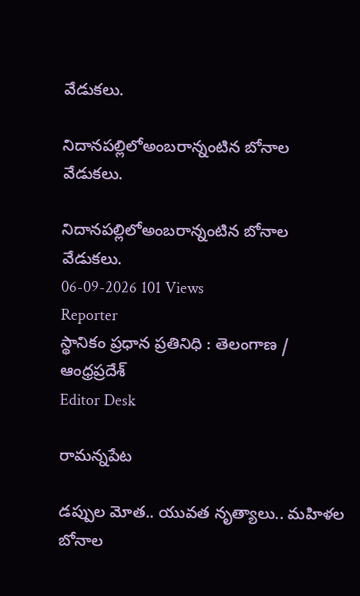వేడుకలు.

నిదానపల్లిలోఅంబరాన్నంటిన బోనాల వేడుకలు.

నిదానపల్లిలోఅంబరాన్నంటిన బోనాల వేడుకలు.
06-09-2026 101 Views
Reporter
స్థానికం ప్రధాన ప్రతినిధి : తెలంగాణ / ఆంధ్రప్రదేశ్
Editor Desk

రామన్నపేట

డప్పుల మోత.. యువత నృత్యాలు.. మహిళల బోనాల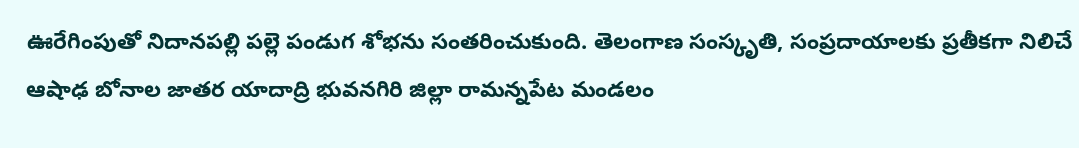ఊరేగింపుతో నిదానపల్లి పల్లె పండుగ శోభను సంతరించుకుంది. తెలంగాణ సంస్కృతి, సంప్రదాయాలకు ప్రతీకగా నిలిచే ఆషాఢ బోనాల జాతర యాదాద్రి భువనగిరి జిల్లా రామన్నపేట మండలం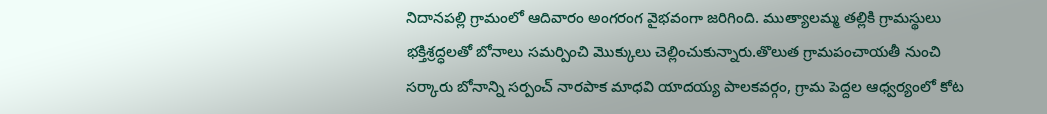నిదానపల్లి గ్రామంలో ఆదివారం అంగరంగ వైభవంగా జరిగింది. ముత్యాలమ్మ తల్లికి గ్రామస్థులు భక్తిశ్రద్ధలతో బోనాలు సమర్పించి మొక్కులు చెల్లించుకున్నారు.తొలుత గ్రామపంచాయతీ నుంచి సర్కారు బోనాన్ని సర్పంచ్ నారపాక మాధవి యాదయ్య పాలకవర్గం, గ్రామ పెద్దల ఆధ్వర్యంలో కోట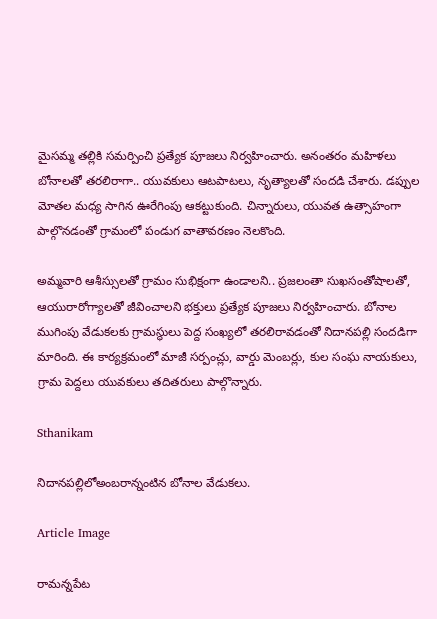మైసమ్మ తల్లికి సమర్పించి ప్రత్యేక పూజలు నిర్వహించారు. అనంతరం మహిళలు బోనాలతో తరలిరాగా.. యువకులు ఆటపాటలు, నృత్యాలతో సందడి చేశారు. డప్పుల మోతల మధ్య సాగిన ఊరేగింపు ఆకట్టుకుంది. చిన్నారులు, యువత ఉత్సాహంగా పాల్గొనడంతో గ్రామంలో పండుగ వాతావరణం నెలకొంది.

అమ్మవారి ఆశీస్సులతో గ్రామం సుభిక్షంగా ఉండాలని.. ప్రజలంతా సుఖసంతోషాలతో, ఆయురారోగ్యాలతో జీవించాలని భక్తులు ప్రత్యేక పూజలు నిర్వహించారు. బోనాల ముగింపు వేడుకలకు గ్రామస్థులు పెద్ద సంఖ్యలో తరలిరావడంతో నిదానపల్లి సందడిగా మారింది. ఈ కార్యక్రమంలో మాజీ సర్పంచ్లు, వార్డు మెంబర్లు, కుల సంఘ నాయకులు, గ్రామ పెద్దలు యువకులు తదితరులు పాల్గొన్నారు.

Sthanikam

నిదానపల్లిలోఅంబరాన్నంటిన బోనాల వేడుకలు.

Article Image

రామన్నపేట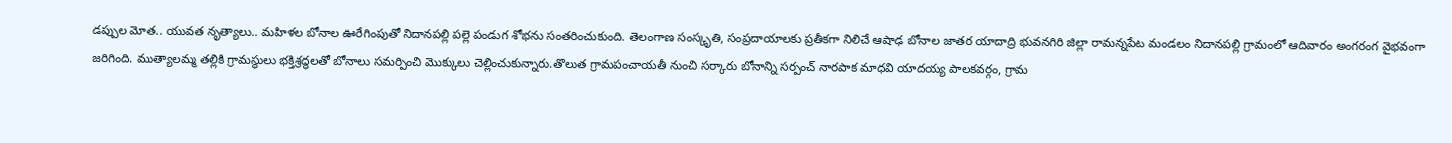డప్పుల మోత.. యువత నృత్యాలు.. మహిళల బోనాల ఊరేగింపుతో నిదానపల్లి పల్లె పండుగ శోభను సంతరించుకుంది. తెలంగాణ సంస్కృతి, సంప్రదాయాలకు ప్రతీకగా నిలిచే ఆషాఢ బోనాల జాతర యాదాద్రి భువనగిరి జిల్లా రామన్నపేట మండలం నిదానపల్లి గ్రామంలో ఆదివారం అంగరంగ వైభవంగా జరిగింది. ముత్యాలమ్మ తల్లికి గ్రామస్థులు భక్తిశ్రద్ధలతో బోనాలు సమర్పించి మొక్కులు చెల్లించుకున్నారు.తొలుత గ్రామపంచాయతీ నుంచి సర్కారు బోనాన్ని సర్పంచ్ నారపాక మాధవి యాదయ్య పాలకవర్గం, గ్రామ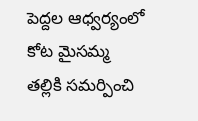పెద్దల ఆధ్వర్యంలో కోట మైసమ్మ తల్లికి సమర్పించి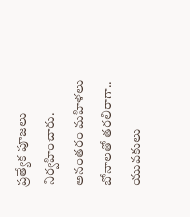ప్రత్యేక పూజలు నిర్వహించారు. అనంతరం మహిళలు బోనాలతో తరలిరాగా.. యువకులు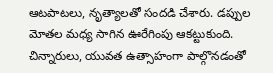ఆటపాటలు, నృత్యాలతో సందడి చేశారు. డప్పుల మోతల మధ్య సాగిన ఊరేగింపు ఆకట్టుకుంది. చిన్నారులు, యువత ఉత్సాహంగా పాల్గొనడంతో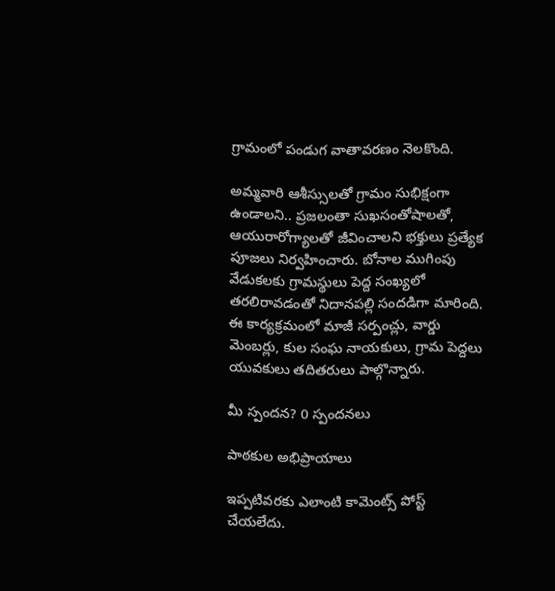గ్రామంలో పండుగ వాతావరణం నెలకొంది.

అమ్మవారి ఆశీస్సులతో గ్రామం సుభిక్షంగా ఉండాలని.. ప్రజలంతా సుఖసంతోషాలతో, ఆయురారోగ్యాలతో జీవించాలని భక్తులు ప్రత్యేక పూజలు నిర్వహించారు. బోనాల ముగింపు వేడుకలకు గ్రామస్థులు పెద్ద సంఖ్యలో తరలిరావడంతో నిదానపల్లి సందడిగా మారింది. ఈ కార్యక్రమంలో మాజీ సర్పంచ్లు, వార్డు మెంబర్లు, కుల సంఘ నాయకులు, గ్రామ పెద్దలు యువకులు తదితరులు పాల్గొన్నారు.

మీ స్పందన? 0 స్పందనలు

పాఠకుల అభిప్రాయాలు

ఇప్పటివరకు ఎలాంటి కామెంట్స్ పోస్ట్ చేయలేదు.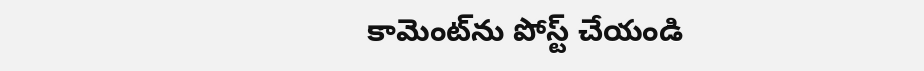కామెంట్‌ను పోస్ట్ చేయండి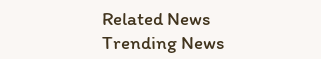Related News
Trending News